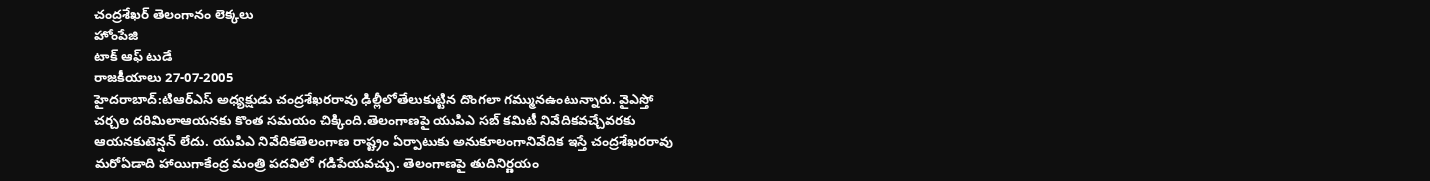చంద్రశేఖర్ తెలంగానం లెక్కలు
హోంపేజి
టాక్ ఆఫ్ టుడే
రాజకీయాలు 27-07-2005
హైదరాబాద్:టిఆర్ఎస్ అధ్యక్షుడు చంద్రశేఖరరావు ఢిల్లీలోతేలుకుట్టిన దొంగలా గమ్మునఉంటున్నారు. వైఎస్తో చర్చల దరిమిలాఆయనకు కొంత సమయం చిక్కింది.తెలంగాణపై యుపిఎ సబ్ కమిటీ నివేదికవచ్చేవరకు ఆయనకుటెన్షన్ లేదు. యుపిఎ నివేదికతెలంగాణ రాష్ట్రం ఏర్పాటుకు అనుకూలంగానివేదిక ఇస్తే చంద్రశేఖరరావు మరోఏడాది హాయిగాకేంద్ర మంత్రి పదవిలో గడిపేయవచ్చు. తెలంగాణపై తుదినిర్ణయం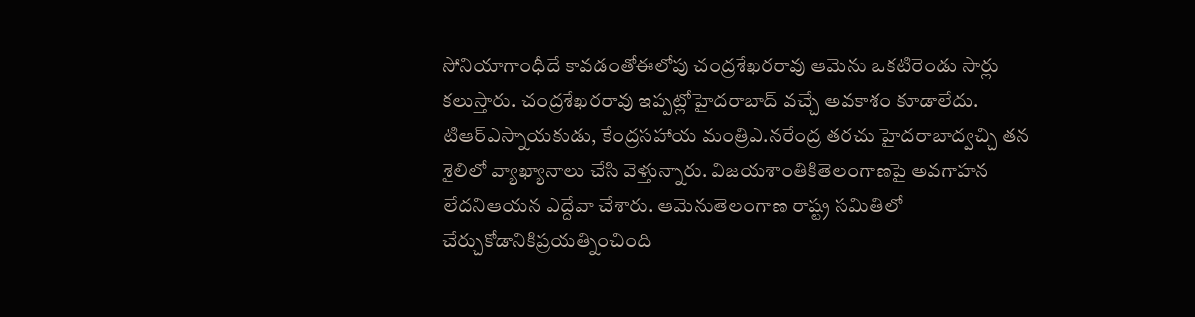సోనియాగాంధీదే కావడంతోఈలోపు చంద్రశేఖరరావు ఆమెను ఒకటిరెండు సార్లు కలుస్తారు. చంద్రశేఖరరావు ఇప్పట్లోహైదరాబాద్ వచ్చే అవకాశం కూడాలేదు.
టిఆర్ఎస్నాయకుడు, కేంద్రసహాయ మంత్రిఎ.నరేంద్ర తరచు హైదరాబాద్వచ్చి తన శైలిలో వ్యాఖ్యానాలు చేసి వెళ్తున్నారు. విజయశాంతికితెలంగాణపై అవగాహన లేదనిఆయన ఎద్దేవా చేశారు. ఆమెనుతెలంగాణ రాష్ట్ర సమితిలో చేర్చుకోడానికిప్రయత్నించింది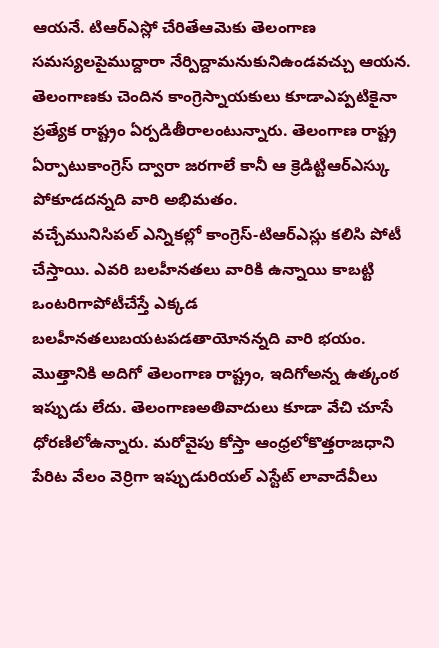ఆయనే. టిఆర్ఎస్లో చేరితేఆమెకు తెలంగాణ సమస్యలపైముద్దారా నేర్పిద్దామనుకునిఉండవచ్చు ఆయన. తెలంగాణకు చెందిన కాంగ్రెస్నాయకులు కూడాఎప్పటికైనా ప్రత్యేక రాష్ట్రం ఏర్పడితీరాలంటున్నారు. తెలంగాణ రాష్ట్ర ఏర్పాటుకాంగ్రెస్ ద్వారా జరగాలే కానీ ఆ క్రెడిట్టిఆర్ఎస్కు పోకూడదన్నది వారి అభిమతం.
వచ్చేమునిసిపల్ ఎన్నికల్లో కాంగ్రెస్-టిఆర్ఎస్లు కలిసి పోటీ చేస్తాయి. ఎవరి బలహీనతలు వారికి ఉన్నాయి కాబట్టి ఒంటరిగాపోటీచేస్తే ఎక్కడ బలహీనతలుబయటపడతాయోనన్నది వారి భయం. మొత్తానికి అదిగో తెలంగాణ రాష్ట్రం, ఇదిగోఅన్న ఉత్కంఠ ఇప్పుడు లేదు. తెలంగాణఅతివాదులు కూడా వేచి చూసే ధోరణిలోఉన్నారు. మరోవైపు కోస్తా ఆంధ్రలోకొత్తరాజధాని పేరిట వేలం వెర్రిగా ఇప్పుడురియల్ ఎస్టేట్ లావాదేవీలు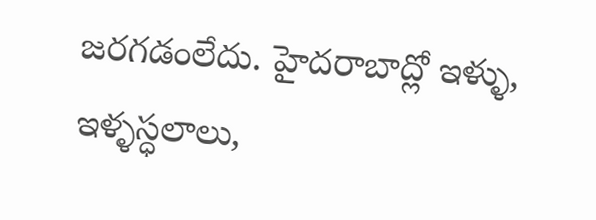జరగడంలేదు. హైదరాబాద్లో ఇళ్ళు, ఇళ్ళస్ధలాలు,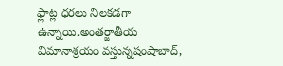ఫ్లాట్ల ధరలు నిలకడగా ఉన్నాయి.అంతర్జాతీయ విమానాశ్రయం వస్తున్నషంషాబాద్,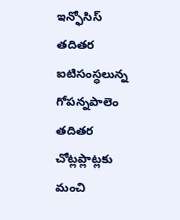ఇన్ఫోసిస్ తదితర ఐటిసంస్ధలున్న గోపన్నపాలెం తదితర చోట్లప్లాట్లకు మంచి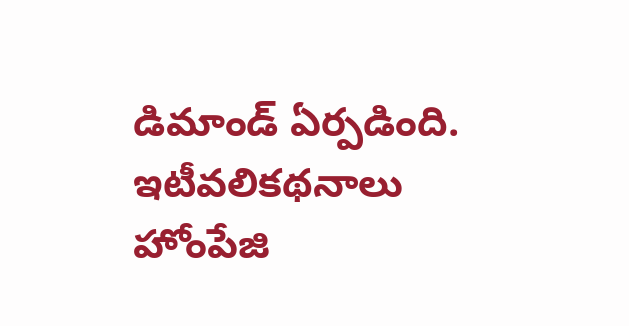డిమాండ్ ఏర్పడింది.
ఇటీవలికథనాలు హోంపేజి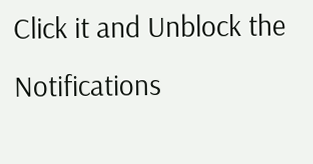Click it and Unblock the Notifications